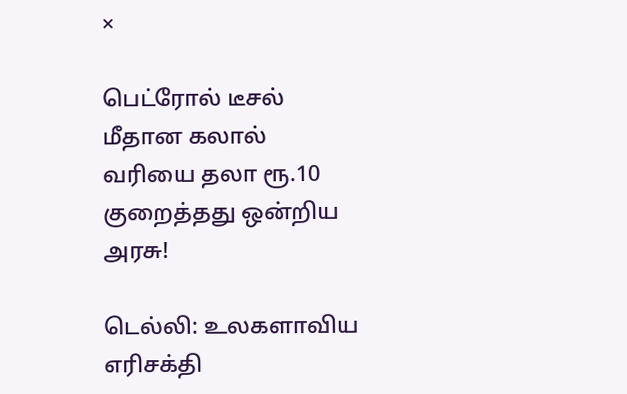×

பெட்ரோல் டீசல் மீதான கலால் வரியை தலா ரூ.10 குறைத்தது ஒன்றிய அரசு!

டெல்லி: உலகளாவிய எரிசக்தி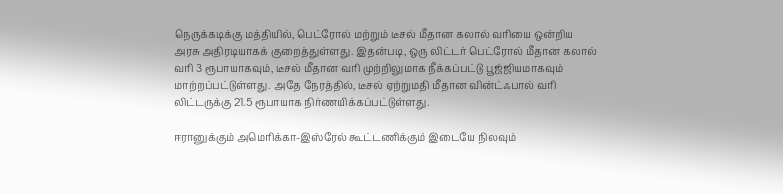நெருக்கடிக்கு மத்தியில், பெட்ரோல் மற்றும் டீசல் மீதான கலால் வரியை ஒன்றிய அரசு அதிரடியாகக் குறைத்துள்ளது. இதன்படி, ஒரு லிட்டர் பெட்ரோல் மீதான கலால் வரி 3 ரூபாயாகவும், டீசல் மீதான வரி முற்றிலுமாக நீக்கப்பட்டு பூஜ்ஜியமாகவும் மாற்றப்பட்டுள்ளது. அதே நேரத்தில், டீசல் ஏற்றுமதி மீதான வின்ட்ஃபால் வரி லிட்டருக்கு 21.5 ரூபாயாக நிர்ணயிக்கப்பட்டுள்ளது.

ஈரானுக்கும் அமெரிக்கா-இஸ்ரேல் கூட்டணிக்கும் இடையே நிலவும்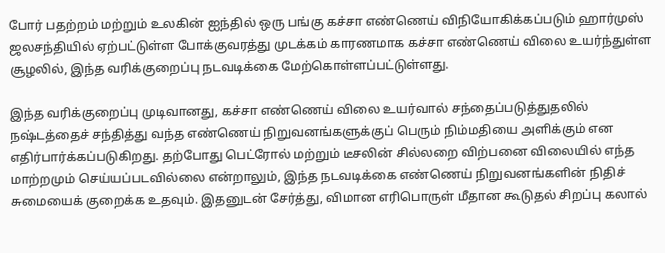போர் பதற்றம் மற்றும் உலகின் ஐந்தில் ஒரு பங்கு கச்சா எண்ணெய் விநியோகிக்கப்படும் ஹார்முஸ் ஜலசந்தியில் ஏற்பட்டுள்ள போக்குவரத்து முடக்கம் காரணமாக கச்சா எண்ணெய் விலை உயர்ந்துள்ள சூழலில், இந்த வரிக்குறைப்பு நடவடிக்கை மேற்கொள்ளப்பட்டுள்ளது.

இந்த வரிக்குறைப்பு முடிவானது, கச்சா எண்ணெய் விலை உயர்வால் சந்தைப்படுத்துதலில் நஷ்டத்தைச் சந்தித்து வந்த எண்ணெய் நிறுவனங்களுக்குப் பெரும் நிம்மதியை அளிக்கும் என எதிர்பார்க்கப்படுகிறது. தற்போது பெட்ரோல் மற்றும் டீசலின் சில்லறை விற்பனை விலையில் எந்த மாற்றமும் செய்யப்படவில்லை என்றாலும், இந்த நடவடிக்கை எண்ணெய் நிறுவனங்களின் நிதிச் சுமையைக் குறைக்க உதவும். இதனுடன் சேர்த்து, விமான எரிபொருள் மீதான கூடுதல் சிறப்பு கலால்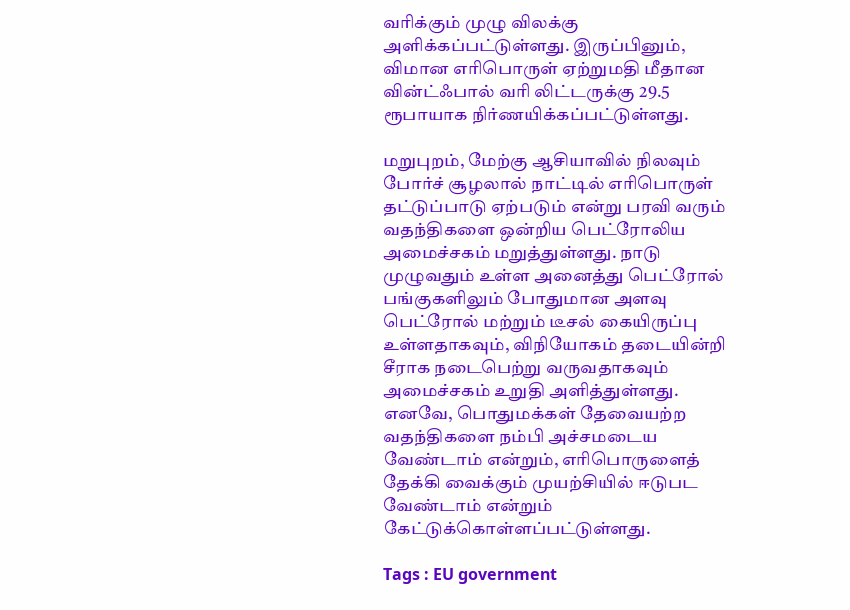வரிக்கும் முழு விலக்கு அளிக்கப்பட்டுள்ளது. இருப்பினும், விமான எரிபொருள் ஏற்றுமதி மீதான வின்ட்ஃபால் வரி லிட்டருக்கு 29.5 ரூபாயாக நிர்ணயிக்கப்பட்டுள்ளது.

மறுபுறம், மேற்கு ஆசியாவில் நிலவும் போர்ச் சூழலால் நாட்டில் எரிபொருள் தட்டுப்பாடு ஏற்படும் என்று பரவி வரும் வதந்திகளை ஒன்றிய பெட்ரோலிய அமைச்சகம் மறுத்துள்ளது. நாடு முழுவதும் உள்ள அனைத்து பெட்ரோல் பங்குகளிலும் போதுமான அளவு பெட்ரோல் மற்றும் டீசல் கையிருப்பு உள்ளதாகவும், விநியோகம் தடையின்றி சீராக நடைபெற்று வருவதாகவும் அமைச்சகம் உறுதி அளித்துள்ளது. எனவே, பொதுமக்கள் தேவையற்ற வதந்திகளை நம்பி அச்சமடைய வேண்டாம் என்றும், எரிபொருளைத் தேக்கி வைக்கும் முயற்சியில் ஈடுபட வேண்டாம் என்றும் கேட்டுக்கொள்ளப்பட்டுள்ளது.

Tags : EU government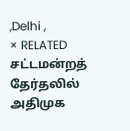,Delhi ,
× RELATED சட்டமன்றத் தேர்தலில் அதிமுக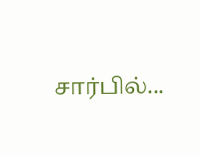சார்பில்...